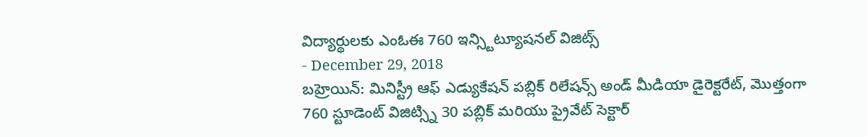విద్యార్థులకు ఎంఓఈ 760 ఇన్స్టిట్యూషనల్ విజిట్స్
- December 29, 2018
బహ్రెయిన్: మినిస్ట్రీ ఆఫ్ ఎడ్యుకేషన్ పబ్లిక్ రిలేషన్స్ అండ్ మీడియా డైరెక్టరేట్, మొత్తంగా 760 స్టూడెంట్ విజిట్స్ని 30 పబ్లిక్ మరియు ప్రైవేట్ సెక్టార్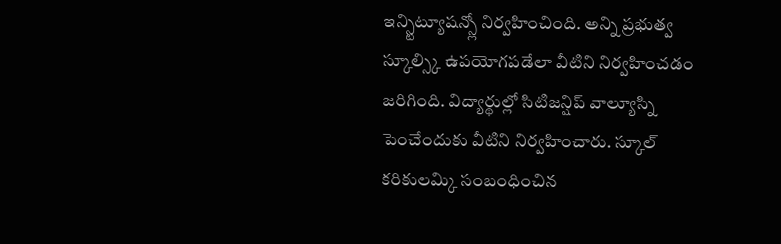ఇన్స్టిట్యూషన్స్లో నిర్వహించింది. అన్ని ప్రభుత్వ స్కూల్స్కి ఉపయోగపడేలా వీటిని నిర్వహించడం జరిగింది. విద్యార్థుల్లో సిటిజన్షిప్ వాల్యూస్ని పెంచేందుకు వీటిని నిర్వహించారు. స్కూల్ కరికులమ్కి సంబంధించిన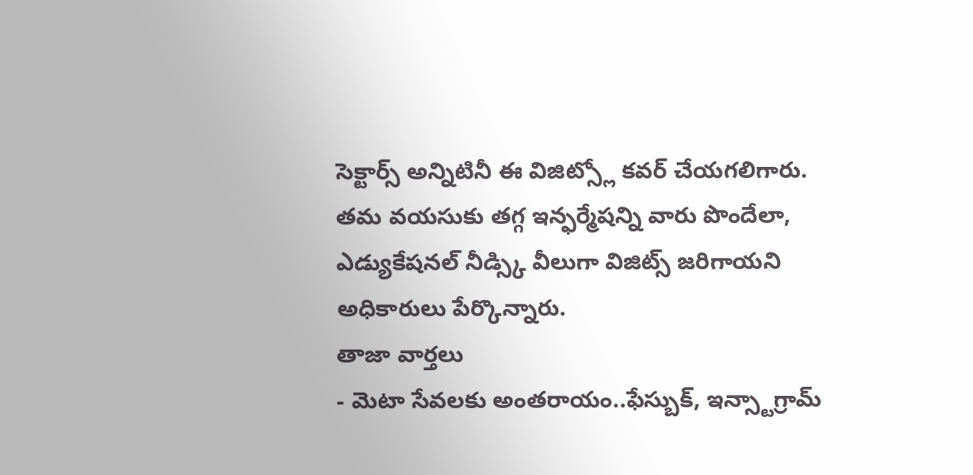సెక్టార్స్ అన్నిటినీ ఈ విజిట్స్లో కవర్ చేయగలిగారు. తమ వయసుకు తగ్గ ఇన్ఫర్మేషన్ని వారు పొందేలా, ఎడ్యుకేషనల్ నీడ్స్కి వీలుగా విజిట్స్ జరిగాయని అధికారులు పేర్కొన్నారు.
తాజా వార్తలు
- మెటా సేవలకు అంతరాయం..ఫేస్బుక్, ఇన్స్టాగ్రామ్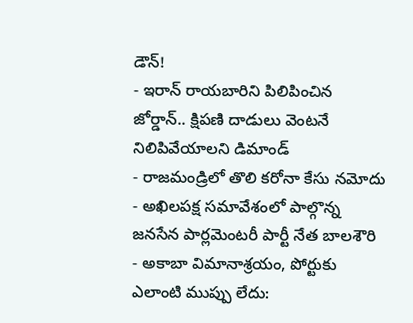డౌన్!
- ఇరాన్ రాయబారిని పిలిపించిన జోర్డాన్.. క్షిపణి దాడులు వెంటనే నిలిపివేయాలని డిమాండ్
- రాజమండ్రిలో తొలి కరోనా కేసు నమోదు
- అఖిలపక్ష సమావేశంలో పాల్గొన్న జనసేన పార్లమెంటరీ పార్టీ నేత బాలశౌరి
- అకాబా విమానాశ్రయం, పోర్టుకు ఎలాంటి ముప్పు లేదు: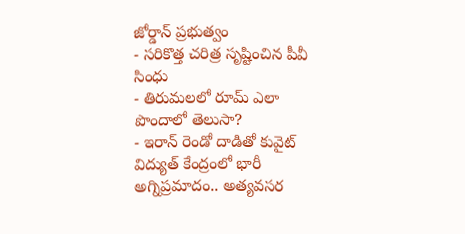జోర్డాన్ ప్రభుత్వం
- సరికొత్త చరిత్ర సృష్టించిన పీవీ సింధు
- తిరుమలలో రూమ్ ఎలా పొందాలో తెలుసా?
- ఇరాన్ రెండో దాడితో కువైట్ విద్యుత్ కేంద్రంలో భారీ అగ్నిప్రమాదం.. అత్యవసర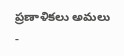ప్రణాళికలు అమలు
-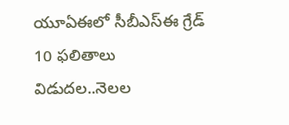యూఏఈలో సీబీఎస్ఈ గ్రేడ్ 10 ఫలితాలు విడుదల..నెలల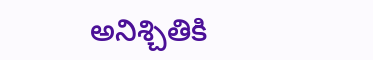అనిశ్చితికి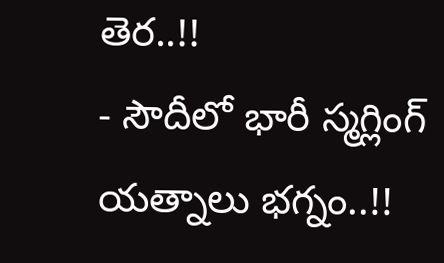తెర..!!
- సౌదీలో భారీ స్మగ్లింగ్ యత్నాలు భగ్నం..!!